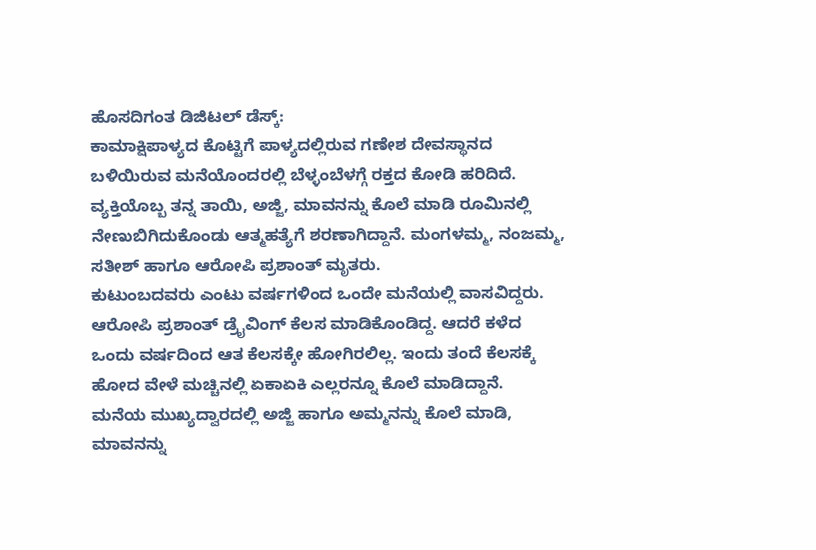ಹೊಸದಿಗಂತ ಡಿಜಿಟಲ್ ಡೆಸ್ಕ್:
ಕಾಮಾಕ್ಷಿಪಾಳ್ಯದ ಕೊಟ್ಟಿಗೆ ಪಾಳ್ಯದಲ್ಲಿರುವ ಗಣೇಶ ದೇವಸ್ಥಾನದ ಬಳಿಯಿರುವ ಮನೆಯೊಂದರಲ್ಲಿ ಬೆಳ್ಳಂಬೆಳಗ್ಗೆ ರಕ್ತದ ಕೋಡಿ ಹರಿದಿದೆ.
ವ್ಯಕ್ತಿಯೊಬ್ಬ ತನ್ನ ತಾಯಿ, ಅಜ್ಜಿ, ಮಾವನನ್ನು ಕೊಲೆ ಮಾಡಿ ರೂಮಿನಲ್ಲಿ ನೇಣುಬಿಗಿದುಕೊಂಡು ಆತ್ಮಹತ್ಯೆಗೆ ಶರಣಾಗಿದ್ದಾನೆ. ಮಂಗಳಮ್ಮ, ನಂಜಮ್ಮ, ಸತೀಶ್ ಹಾಗೂ ಆರೋಪಿ ಪ್ರಶಾಂತ್ ಮೃತರು.
ಕುಟುಂಬದವರು ಎಂಟು ವರ್ಷಗಳಿಂದ ಒಂದೇ ಮನೆಯಲ್ಲಿ ವಾಸವಿದ್ದರು. ಆರೋಪಿ ಪ್ರಶಾಂತ್ ಡ್ರೈವಿಂಗ್ ಕೆಲಸ ಮಾಡಿಕೊಂಡಿದ್ದ. ಆದರೆ ಕಳೆದ ಒಂದು ವರ್ಷದಿಂದ ಆತ ಕೆಲಸಕ್ಕೇ ಹೋಗಿರಲಿಲ್ಲ. ಇಂದು ತಂದೆ ಕೆಲಸಕ್ಕೆ ಹೋದ ವೇಳೆ ಮಚ್ಚಿನಲ್ಲಿ ಏಕಾಏಕಿ ಎಲ್ಲರನ್ನೂ ಕೊಲೆ ಮಾಡಿದ್ದಾನೆ.
ಮನೆಯ ಮುಖ್ಯದ್ವಾರದಲ್ಲಿ ಅಜ್ಜಿ ಹಾಗೂ ಅಮ್ಮನನ್ನು ಕೊಲೆ ಮಾಡಿ, ಮಾವನನ್ನು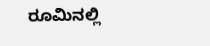ರೂಮಿನಲ್ಲಿ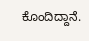ಕೊಂದಿದ್ದಾನೆ.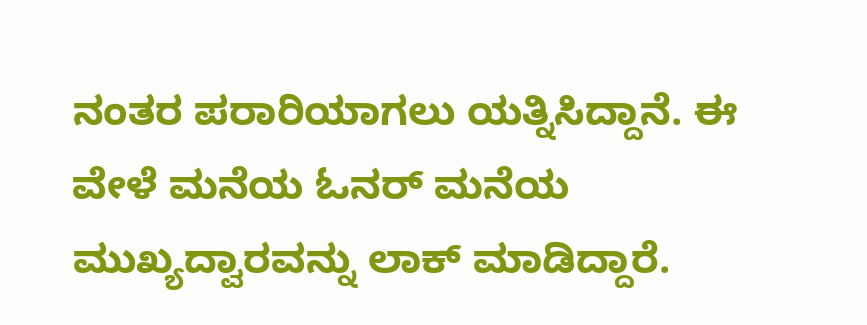ನಂತರ ಪರಾರಿಯಾಗಲು ಯತ್ನಿಸಿದ್ದಾನೆ. ಈ ವೇಳೆ ಮನೆಯ ಓನರ್ ಮನೆಯ ಮುಖ್ಯದ್ವಾರವನ್ನು ಲಾಕ್ ಮಾಡಿದ್ದಾರೆ.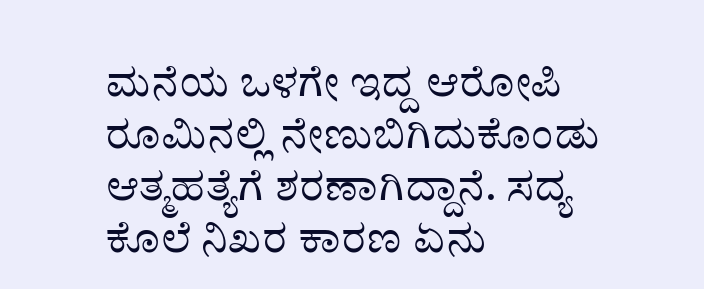ಮನೆಯ ಒಳಗೇ ಇದ್ದ ಆರೋಪಿ ರೂಮಿನಲ್ಲಿ ನೇಣುಬಿಗಿದುಕೊಂಡು ಆತ್ಮಹತ್ಯೆಗೆ ಶರಣಾಗಿದ್ದಾನೆ. ಸದ್ಯ ಕೊಲೆ ನಿಖರ ಕಾರಣ ಏನು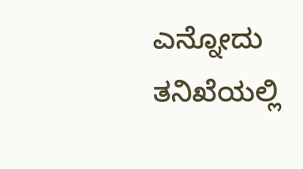ಎನ್ನೋದು ತನಿಖೆಯಲ್ಲಿ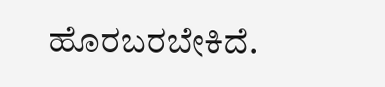ಹೊರಬರಬೇಕಿದೆ.